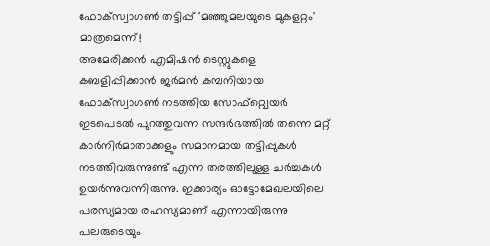ഫോക്സ്വാഗൺ തട്ടിപ്പ് 'മഞ്ഞുമലയുടെ മുകളറ്റം' മാത്രമെന്ന്!
അമേരിക്കൻ എമിഷൻ ടെസ്റ്റുകളെ കബളിപ്പിക്കാൻ ജർമൻ കമ്പനിയായ ഫോക്സ്വാഗൺ നടത്തിയ സോഫ്റ്റ്വെയർ ഇടപെടൽ പുറത്തുവന്ന സന്ദർഭത്തിൽ തന്നെ മറ്റ് കാർനിർമാതാക്കളും സമാനമായ തട്ടിപ്പുകൾ നടത്തിവരുന്നുണ്ട് എന്ന തരത്തിലുള്ള ചർച്ചകൾ ഉയർന്നുവന്നിരുന്നു. ഇക്കാര്യം ഓട്ടോമേഖലയിലെ പരസ്യമായ രഹസ്യമാണ് എന്നായിരുന്നു പലരുടെയും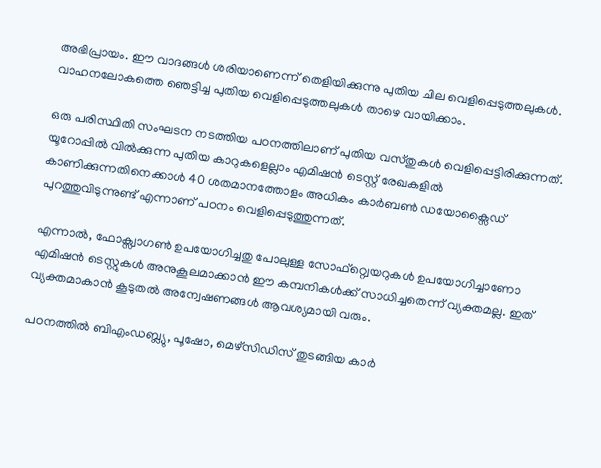അഭിപ്രായം. ഈ വാദങ്ങൾ ശരിയാണെന്ന് തെളിയിക്കുന്നു പുതിയ ചില വെളിപ്പെടുത്തലുകൾ.
വാഹനലോകത്തെ ഞെട്ടിച്ച പുതിയ വെളിപ്പെടുത്തലുകൾ താഴെ വായിക്കാം.

ഒരു പരിസ്ഥിതി സംഘടന നടത്തിയ പഠനത്തിലാണ് പുതിയ വസ്തുകൾ വെളിപ്പെട്ടിരിക്കുന്നത്. യൂറോപ്പിൽ വിൽക്കുന്ന പുതിയ കാറുകളെല്ലാം എമിഷൻ ടെസ്റ്റ് രേഖകളിൽ കാണിക്കുന്നതിനെക്കാൾ 40 ശതമാനത്തോളം അധികം കാർബൺ ഡയോക്സൈഡ് പുറത്തുവിടുന്നുണ്ട് എന്നാണ് പഠനം വെളിപ്പെടുത്തുന്നത്.

എന്നാൽ, ഫോക്സ്വാഗൺ ഉപയോഗിച്ചതു പോലുള്ള സോഫ്റ്റ്വെയറുകൾ ഉപയോഗിച്ചാണോ എമിഷൻ ടെസ്റ്റുകൾ അനുകൂലമാക്കാൻ ഈ കമ്പനികൾക്ക് സാധിച്ചതെന്ന് വ്യക്തമല്ല. ഇത് വ്യക്തമാകാൻ കൂടുതൽ അന്വേഷണങ്ങൾ ആവശ്യമായി വരും.

പഠനത്തിൽ ബിഎംഡബ്ല്യു, പൂഷോ, മെഴ്സിഡിസ് തുടങ്ങിയ കാർ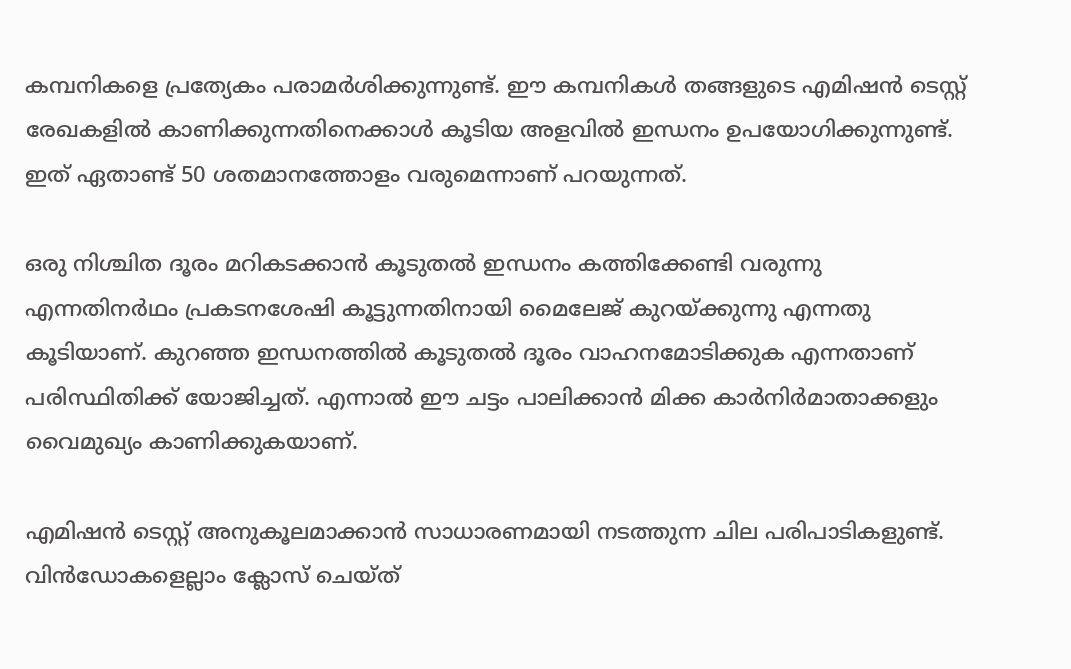കമ്പനികളെ പ്രത്യേകം പരാമർശിക്കുന്നുണ്ട്. ഈ കമ്പനികൾ തങ്ങളുടെ എമിഷൻ ടെസ്റ്റ് രേഖകളിൽ കാണിക്കുന്നതിനെക്കാൾ കൂടിയ അളവിൽ ഇന്ധനം ഉപയോഗിക്കുന്നുണ്ട്. ഇത് ഏതാണ്ട് 50 ശതമാനത്തോളം വരുമെന്നാണ് പറയുന്നത്.

ഒരു നിശ്ചിത ദൂരം മറികടക്കാൻ കൂടുതൽ ഇന്ധനം കത്തിക്കേണ്ടി വരുന്നു എന്നതിനർഥം പ്രകടനശേഷി കൂട്ടുന്നതിനായി മൈലേജ് കുറയ്ക്കുന്നു എന്നതു കൂടിയാണ്. കുറഞ്ഞ ഇന്ധനത്തിൽ കൂടുതൽ ദൂരം വാഹനമോടിക്കുക എന്നതാണ് പരിസ്ഥിതിക്ക് യോജിച്ചത്. എന്നാൽ ഈ ചട്ടം പാലിക്കാൻ മിക്ക കാർനിർമാതാക്കളും വൈമുഖ്യം കാണിക്കുകയാണ്.

എമിഷൻ ടെസ്റ്റ് അനുകൂലമാക്കാൻ സാധാരണമായി നടത്തുന്ന ചില പരിപാടികളുണ്ട്. വിൻഡോകളെല്ലാം ക്ലോസ് ചെയ്ത്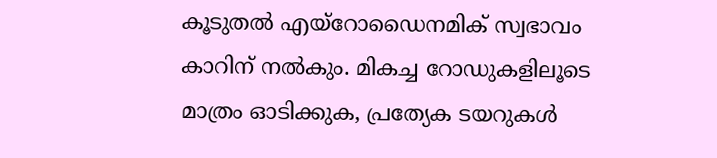കൂടുതൽ എയ്റോഡൈനമിക് സ്വഭാവം കാറിന് നൽകും. മികച്ച റോഡുകളിലൂടെ മാത്രം ഓടിക്കുക, പ്രത്യേക ടയറുകൾ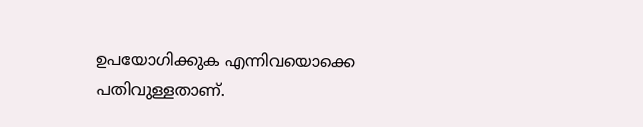ഉപയോഗിക്കുക എന്നിവയൊക്കെ പതിവുള്ളതാണ്.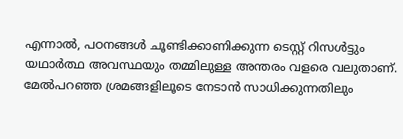എന്നാൽ, പഠനങ്ങൾ ചൂണ്ടിക്കാണിക്കുന്ന ടെസ്റ്റ് റിസൾട്ടും യഥാർത്ഥ അവസ്ഥയും തമ്മിലുള്ള അന്തരം വളരെ വലുതാണ്. മേൽപറഞ്ഞ ശ്രമങ്ങളിലൂടെ നേടാൻ സാധിക്കുന്നതിലും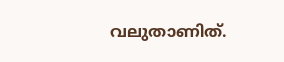വലുതാണിത്.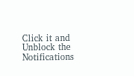Click it and Unblock the Notifications